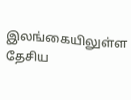இலங்கையிலுள்ள தேசிய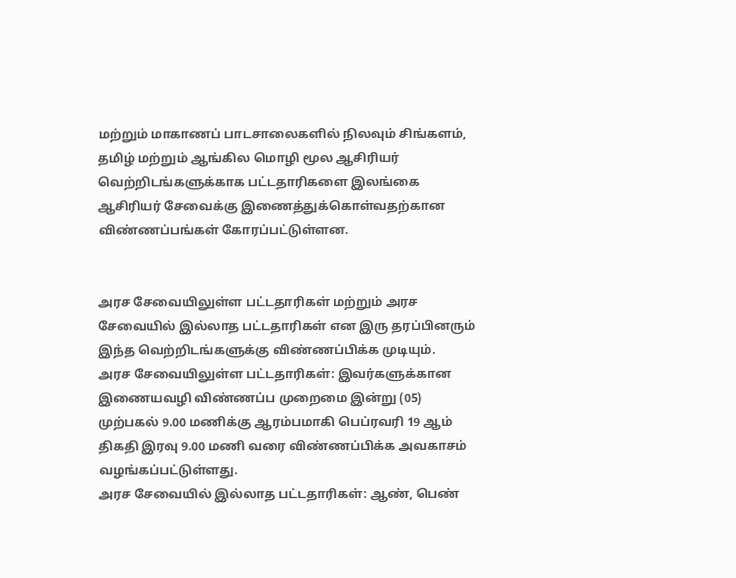மற்றும் மாகாணப் பாடசாலைகளில் நிலவும் சிங்களம், தமிழ் மற்றும் ஆங்கில மொழி மூல ஆசிரியர் வெற்றிடங்களுக்காக பட்டதாரிகளை இலங்கை ஆசிரியர் சேவைக்கு இணைத்துக்கொள்வதற்கான விண்ணப்பங்கள் கோரப்பட்டுள்ளன.


அரச சேவையிலுள்ள பட்டதாரிகள் மற்றும் அரச சேவையில் இல்லாத பட்டதாரிகள் என இரு தரப்பினரும் இந்த வெற்றிடங்களுக்கு விண்ணப்பிக்க முடியும்.
அரச சேவையிலுள்ள பட்டதாரிகள்: இவர்களுக்கான இணையவழி விண்ணப்ப முறைமை இன்று (05) முற்பகல் 9.00 மணிக்கு ஆரம்பமாகி பெப்ரவரி 19 ஆம் திகதி இரவு 9.00 மணி வரை விண்ணப்பிக்க அவகாசம் வழங்கப்பட்டுள்ளது.
அரச சேவையில் இல்லாத பட்டதாரிகள்: ஆண், பெண்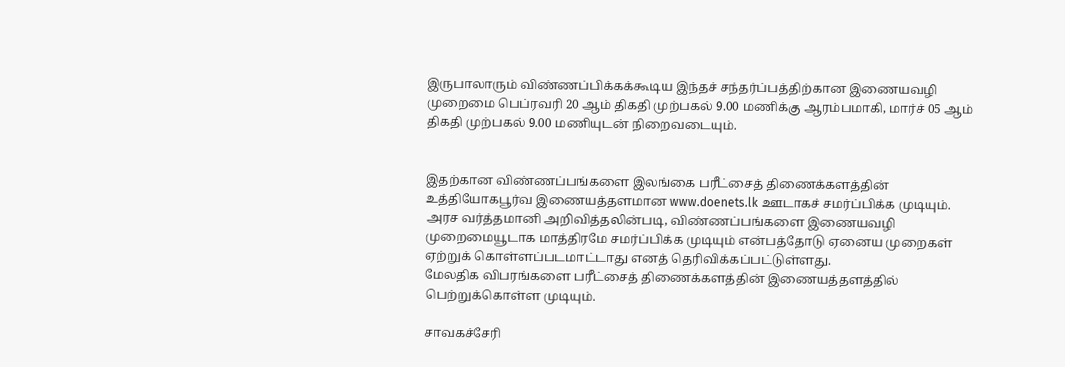இருபாலாரும் விண்ணப்பிக்கக்கூடிய இந்தச் சந்தர்ப்பத்திற்கான இணையவழி முறைமை பெப்ரவரி 20 ஆம் திகதி முற்பகல் 9.00 மணிக்கு ஆரம்பமாகி, மார்ச் 05 ஆம் திகதி முற்பகல் 9.00 மணியுடன் நிறைவடையும்.


இதற்கான விண்ணப்பங்களை இலங்கை பரீட்சைத் திணைக்களத்தின் உத்தியோகபூர்வ இணையத்தளமான www.doenets.lk ஊடாகச் சமர்ப்பிக்க முடியும்.
அரச வர்த்தமானி அறிவித்தலின்படி, விண்ணப்பங்களை இணையவழி முறைமையூடாக மாத்திரமே சமர்ப்பிக்க முடியும் என்பத்தோடு ஏனைய முறைகள் ஏற்றுக் கொள்ளப்படமாட்டாது எனத் தெரிவிக்கப்பட்டுள்ளது.
மேலதிக விபரங்களை பரீட்சைத் திணைக்களத்தின் இணையத்தளத்தில் பெற்றுக்கொள்ள முடியும்.

சாவகச்சேரி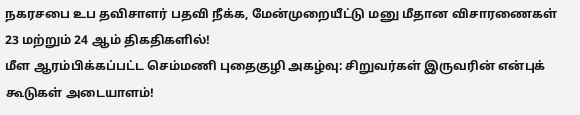நகரசபை உப தவிசாளர் பதவி நீக்க, மேன்முறையீட்டு மனு மீதான விசாரணைகள் 23 மற்றும் 24 ஆம் திகதிகளில்!
மீள ஆரம்பிக்கப்பட்ட செம்மணி புதைகுழி அகழ்வு: சிறுவர்கள் இருவரின் என்புக் கூடுகள் அடையாளம்!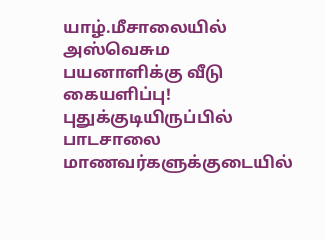யாழ்.மீசாலையில் அஸ்வெசும பயனாளிக்கு வீடு கையளிப்பு!
புதுக்குடியிருப்பில் பாடசாலை மாணவர்களுக்குடையில்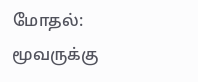மோதல்: மூவருக்கு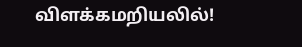விளக்கமறியலில்!